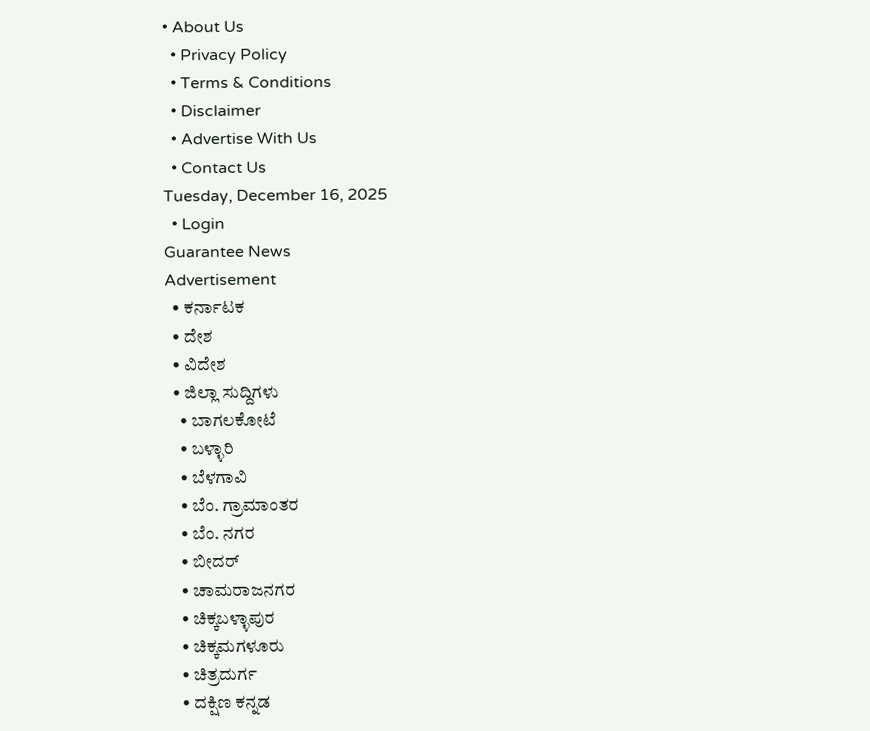• About Us
  • Privacy Policy
  • Terms & Conditions
  • Disclaimer
  • Advertise With Us
  • Contact Us
Tuesday, December 16, 2025
  • Login
Guarantee News
Advertisement
  • ಕರ್ನಾಟಕ
  • ದೇಶ
  • ವಿದೇಶ
  • ಜಿಲ್ಲಾ ಸುದ್ದಿಗಳು
    • ಬಾಗಲಕೋಟೆ
    • ಬಳ್ಳಾರಿ
    • ಬೆಳಗಾವಿ
    • ಬೆಂ. ಗ್ರಾಮಾಂತರ
    • ಬೆಂ. ನಗರ
    • ಬೀದರ್
    • ಚಾಮರಾಜನಗರ
    • ಚಿಕ್ಕಬಳ್ಳಾಪುರ
    • ಚಿಕ್ಕಮಗಳೂರು
    • ಚಿತ್ರದುರ್ಗ
    • ದಕ್ಷಿಣ ಕನ್ನಡ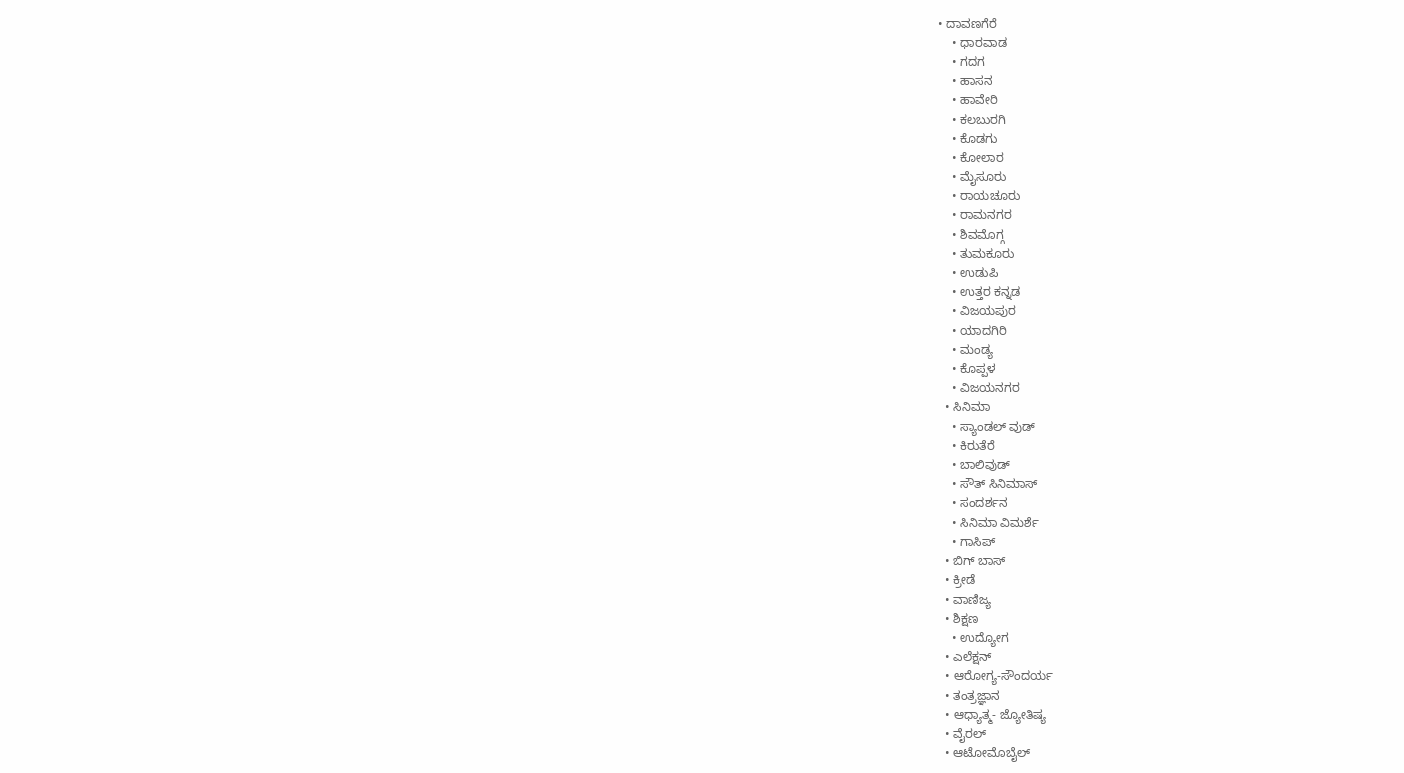• ದಾವಣಗೆರೆ
    • ಧಾರವಾಡ
    • ಗದಗ
    • ಹಾಸನ
    • ಹಾವೇರಿ
    • ಕಲಬುರಗಿ
    • ಕೊಡಗು
    • ಕೋಲಾರ
    • ಮೈಸೂರು
    • ರಾಯಚೂರು
    • ರಾಮನಗರ
    • ಶಿವಮೊಗ್ಗ
    • ತುಮಕೂರು
    • ಉಡುಪಿ
    • ಉತ್ತರ ಕನ್ನಡ
    • ವಿಜಯಪುರ
    • ಯಾದಗಿರಿ
    • ಮಂಡ್ಯ
    • ಕೊಪ್ಪಳ
    • ವಿಜಯನಗರ
  • ಸಿನಿಮಾ
    • ಸ್ಯಾಂಡಲ್ ವುಡ್
    • ಕಿರುತೆರೆ
    • ಬಾಲಿವುಡ್
    • ಸೌತ್ ಸಿನಿಮಾಸ್
    • ಸಂದರ್ಶನ
    • ಸಿನಿಮಾ ವಿಮರ್ಶೆ
    • ಗಾಸಿಪ್
  • ಬಿಗ್ ಬಾಸ್
  • ಕ್ರೀಡೆ
  • ವಾಣಿಜ್ಯ
  • ಶಿಕ್ಷಣ
    • ಉದ್ಯೋಗ
  • ಎಲೆಕ್ಷನ್
  • ಆರೋಗ್ಯ-ಸೌಂದರ್ಯ
  • ತಂತ್ರಜ್ಞಾನ
  • ಆಧ್ಯಾತ್ಮ- ಜ್ಯೋತಿಷ್ಯ
  • ವೈರಲ್
  • ಆಟೋಮೊಬೈಲ್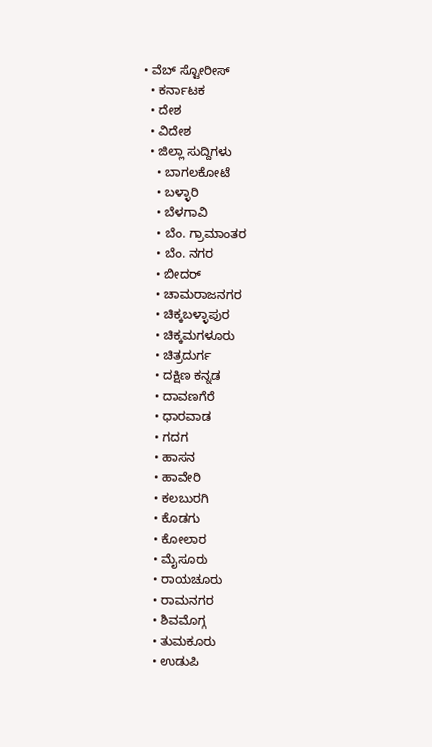• ವೆಬ್ ಸ್ಟೋರೀಸ್
  • ಕರ್ನಾಟಕ
  • ದೇಶ
  • ವಿದೇಶ
  • ಜಿಲ್ಲಾ ಸುದ್ದಿಗಳು
    • ಬಾಗಲಕೋಟೆ
    • ಬಳ್ಳಾರಿ
    • ಬೆಳಗಾವಿ
    • ಬೆಂ. ಗ್ರಾಮಾಂತರ
    • ಬೆಂ. ನಗರ
    • ಬೀದರ್
    • ಚಾಮರಾಜನಗರ
    • ಚಿಕ್ಕಬಳ್ಳಾಪುರ
    • ಚಿಕ್ಕಮಗಳೂರು
    • ಚಿತ್ರದುರ್ಗ
    • ದಕ್ಷಿಣ ಕನ್ನಡ
    • ದಾವಣಗೆರೆ
    • ಧಾರವಾಡ
    • ಗದಗ
    • ಹಾಸನ
    • ಹಾವೇರಿ
    • ಕಲಬುರಗಿ
    • ಕೊಡಗು
    • ಕೋಲಾರ
    • ಮೈಸೂರು
    • ರಾಯಚೂರು
    • ರಾಮನಗರ
    • ಶಿವಮೊಗ್ಗ
    • ತುಮಕೂರು
    • ಉಡುಪಿ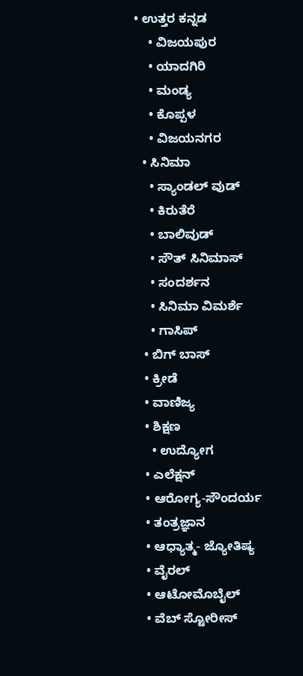• ಉತ್ತರ ಕನ್ನಡ
    • ವಿಜಯಪುರ
    • ಯಾದಗಿರಿ
    • ಮಂಡ್ಯ
    • ಕೊಪ್ಪಳ
    • ವಿಜಯನಗರ
  • ಸಿನಿಮಾ
    • ಸ್ಯಾಂಡಲ್ ವುಡ್
    • ಕಿರುತೆರೆ
    • ಬಾಲಿವುಡ್
    • ಸೌತ್ ಸಿನಿಮಾಸ್
    • ಸಂದರ್ಶನ
    • ಸಿನಿಮಾ ವಿಮರ್ಶೆ
    • ಗಾಸಿಪ್
  • ಬಿಗ್ ಬಾಸ್
  • ಕ್ರೀಡೆ
  • ವಾಣಿಜ್ಯ
  • ಶಿಕ್ಷಣ
    • ಉದ್ಯೋಗ
  • ಎಲೆಕ್ಷನ್
  • ಆರೋಗ್ಯ-ಸೌಂದರ್ಯ
  • ತಂತ್ರಜ್ಞಾನ
  • ಆಧ್ಯಾತ್ಮ- ಜ್ಯೋತಿಷ್ಯ
  • ವೈರಲ್
  • ಆಟೋಮೊಬೈಲ್
  • ವೆಬ್ ಸ್ಟೋರೀಸ್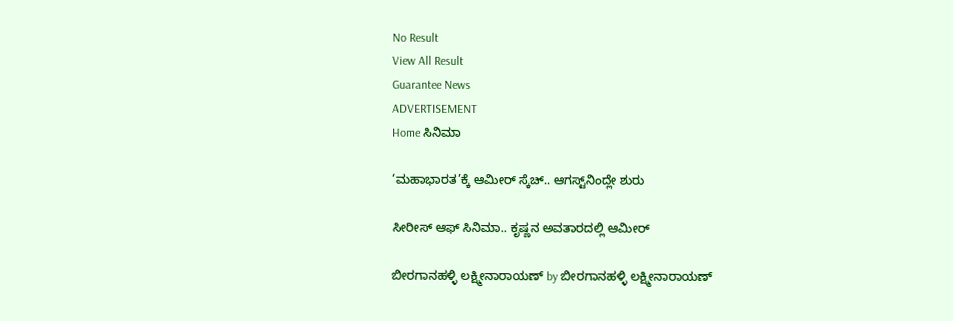No Result
View All Result
Guarantee News
ADVERTISEMENT
Home ಸಿನಿಮಾ

‘ಮಹಾಭಾರತ’ಕ್ಕೆ ಆಮೀರ್ ಸ್ಕೆಚ್.. ಆಗಸ್ಟ್‌‌ನಿಂದ್ಲೇ ಶುರು

ಸೀರೀಸ್ ಆಫ್ ಸಿನಿಮಾ.. ಕೃಷ್ಣನ ಅವತಾರದಲ್ಲಿ ಆಮೀರ್

ಬೀರಗಾನಹಳ್ಳಿ ಲಕ್ಷ್ಮೀನಾರಾಯಣ್ by ಬೀರಗಾನಹಳ್ಳಿ ಲಕ್ಷ್ಮೀನಾರಾಯಣ್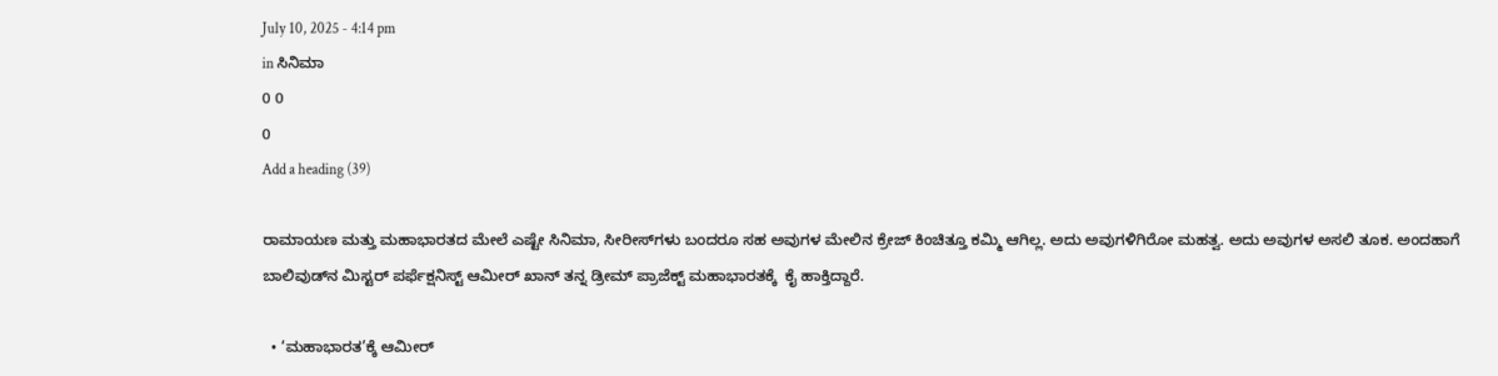July 10, 2025 - 4:14 pm
in ಸಿನಿಮಾ
0 0
0
Add a heading (39)

ರಾಮಾಯಣ ಮತ್ತು ಮಹಾಭಾರತದ ಮೇಲೆ ಎಷ್ಟೇ ಸಿನಿಮಾ, ಸೀರೀಸ್‌‌ಗಳು ಬಂದರೂ ಸಹ ಅವುಗಳ ಮೇಲಿನ ಕ್ರೇಜ್ ಕಿಂಚಿತ್ತೂ ಕಮ್ಮಿ ಆಗಿಲ್ಲ. ಅದು ಅವುಗಳಿಗಿರೋ ಮಹತ್ವ. ಅದು ಅವುಗಳ ಅಸಲಿ ತೂಕ. ಅಂದಹಾಗೆ ಬಾಲಿವುಡ್‌ನ ಮಿಸ್ಟರ್ ಪರ್ಫೆಕ್ಷನಿಸ್ಟ್ ಆಮೀರ್ ಖಾನ್ ತನ್ನ ಡ್ರೀಮ್ ಪ್ರಾಜೆಕ್ಟ್ ಮಹಾಭಾರತಕ್ಕೆ  ಕೈ ಹಾಕ್ತಿದ್ದಾರೆ.

  • ‘ಮಹಾಭಾರತ’ಕ್ಕೆ ಆಮೀರ್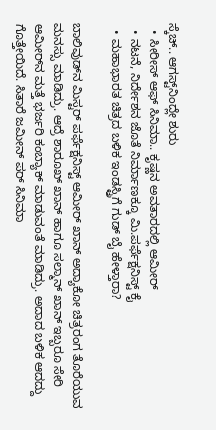ಸ್ಕೆಚ್.. ಆಗಸ್ಟ್‌‌ನಿಂದ್ಲೇ ಶುರು
  • ಸೀರೀಸ್ ಆಫ್ ಸಿನಿಮಾ.. ಕೃಷ್ಣನ ಅವತಾರದಲ್ಲಿ ಆಮೀರ್
  • ನಟನೆ, ನಿರ್ದೇಶನ ಜೊತೆ ನಿರ್ಮಾಣಕ್ಕೂ ಮಿ.ಪರ್ಫೆಕ್ಷನಿಸ್ಟ್ ಕೈ
  • ಮಹಾಭಾರತ ಚಿತ್ರದ ಬಳಿಕ ಇಂಡಸ್ಟ್ರಿಗೆ ಗುಡ್ ಬೈ ಹೇಳ್ತಾರಾ?

ಬಾಲಿವುಡ್‌ನ ಮಿಸ್ಟರ್ ಪರ್ಫೆಕ್ಷನಿಸ್ಟ್ ಆಮೀರ್ ಖಾನ್ ಅದ್ಯಾಕೋ ಚಿತ್ರರಂಗ ತೊರೆಯುವ ಮನಸ್ಸು ಮಾಡಿದ್ರು. ಆದ್ರೆ ಶಾರೂಖ್ ಖಾನ್ ಹಾಗೂ ಸಲ್ಮಾನ್ ಖಾನ್ ಇಬ್ಬರೂ ಸೇರಿ ಆಮೀರ್‌‌ನ ಮತ್ತೆ ಭರ್ಜರಿ ಕಂಬ್ಯಾಕ್ ಮಾಡುವಂತೆ ಮಾಡಿದ್ರು. ಅದಾದ ಬಳಿಕ ಆದದ್ದು ಗೊತ್ತೇಯಿದೆ. ಸಿತಾರೆ ಜಮೀನ್ ಪರ್ ಸಿನಿಮಾ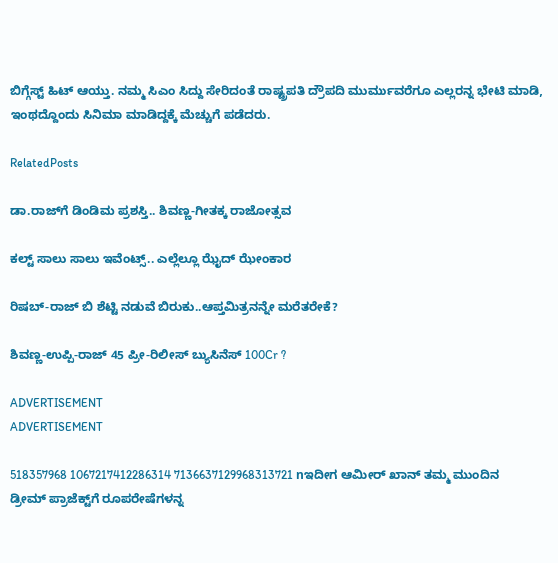ಬಿಗ್ಗೆಸ್ಟ್ ಹಿಟ್ ಆಯ್ತು. ನಮ್ಮ ಸಿಎಂ ಸಿದ್ದು ಸೇರಿದಂತೆ ರಾಷ್ಟ್ರಪತಿ ದ್ರೌಪದಿ ಮುರ್ಮುವರೆಗೂ ಎಲ್ಲರನ್ನ ಭೇಟಿ ಮಾಡಿ, ಇಂಥದ್ದೊಂದು ಸಿನಿಮಾ ಮಾಡಿದ್ದಕ್ಕೆ ಮೆಚ್ಚುಗೆ ಪಡೆದರು.

RelatedPosts

ಡಾ.ರಾಜ್‌ಗೆ ಡಿಂಡಿಮ ಪ್ರಶಸ್ತಿ.. ಶಿವಣ್ಣ-ಗೀತಕ್ಕ ರಾಜೋತ್ಸವ

ಕಲ್ಟ್ ಸಾಲು ಸಾಲು ಇವೆಂಟ್ಸ್.. ಎಲ್ಲೆಲ್ಲೂ ಝೈದ್‌ ಝೇಂಕಾರ

ರಿಷಬ್-ರಾಜ್ ಬಿ ಶೆಟ್ಟಿ ನಡುವೆ ಬಿರುಕು..ಆಪ್ತಮಿತ್ರನನ್ನೇ ಮರೆತರೇಕೆ?

ಶಿವಣ್ಣ-ಉಪ್ಪಿ-ರಾಜ್ 45 ಪ್ರೀ-ರಿಲೀಸ್ ಬ್ಯುಸಿನೆಸ್ 100Cr ?

ADVERTISEMENT
ADVERTISEMENT

518357968 1067217412286314 7136637129968313721 nಇದೀಗ ಆಮೀರ್ ಖಾನ್ ತಮ್ಮ ಮುಂದಿನ ಡ್ರೀಮ್ ಪ್ರಾಜೆಕ್ಟ್‌‌ಗೆ ರೂಪರೇಷೆಗಳನ್ನ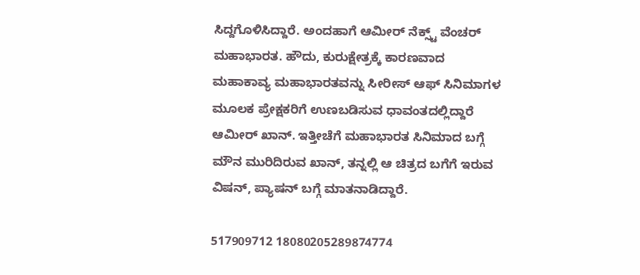ಸಿದ್ದಗೊಳಿಸಿದ್ದಾರೆ. ಅಂದಹಾಗೆ ಆಮೀರ್ ನೆಕ್ಸ್ಟ್ ವೆಂಚರ್ ಮಹಾಭಾರತ. ಹೌದು, ಕುರುಕ್ಷೇತ್ರಕ್ಕೆ ಕಾರಣವಾದ ಮಹಾಕಾವ್ಯ ಮಹಾಭಾರತವನ್ನು ಸೀರೀಸ್ ಆಫ್ ಸಿನಿಮಾಗಳ ಮೂಲಕ ಪ್ರೇಕ್ಷಕರಿಗೆ ಉಣಬಡಿಸುವ ಧಾವಂತದಲ್ಲಿದ್ದಾರೆ ಆಮೀರ್ ಖಾನ್. ಇತ್ತೀಚೆಗೆ ಮಹಾಭಾರತ ಸಿನಿಮಾದ ಬಗ್ಗೆ ಮೌನ ಮುರಿದಿರುವ ಖಾನ್, ತನ್ನಲ್ಲಿ ಆ ಚಿತ್ರದ ಬಗೆಗೆ ಇರುವ ವಿಷನ್, ಪ್ಯಾಷನ್ ಬಗ್ಗೆ ಮಾತನಾಡಿದ್ದಾರೆ.

517909712 18080205289874774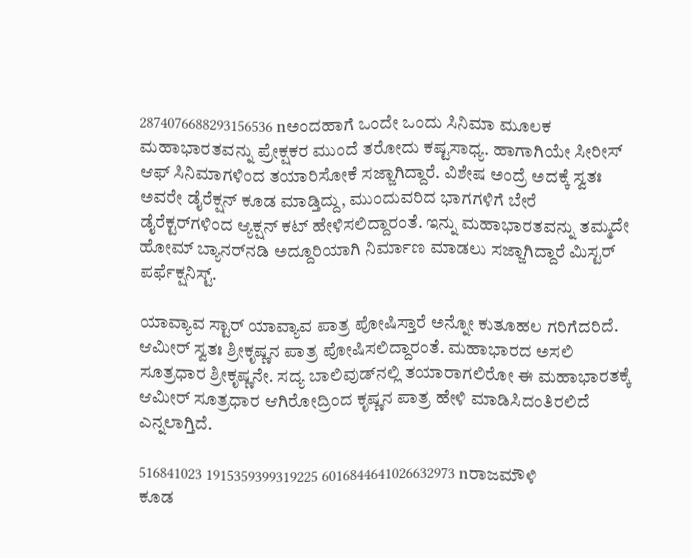2874076688293156536 nಅಂದಹಾಗೆ ಒಂದೇ ಒಂದು ಸಿನಿಮಾ ಮೂಲಕ ಮಹಾಭಾರತವನ್ನು ಪ್ರೇಕ್ಷಕರ ಮುಂದೆ ತರೋದು ಕಷ್ಟಸಾಧ್ಯ. ಹಾಗಾಗಿಯೇ ಸೀರೀಸ್ ಆಫ್ ಸಿನಿಮಾಗಳಿಂದ ತಯಾರಿಸೋಕೆ ಸಜ್ಜಾಗಿದ್ದಾರೆ. ವಿಶೇಷ ಅಂದ್ರೆ ಅದಕ್ಕೆ ಸ್ವತಃ ಅವರೇ ಡೈರೆಕ್ಷನ್ ಕೂಡ ಮಾಡ್ತಿದ್ದು, ಮುಂದುವರಿದ ಭಾಗಗಳಿಗೆ ಬೇರೆ ಡೈರೆಕ್ಟರ್‌ಗಳಿಂದ ಆ್ಯಕ್ಷನ್ ಕಟ್ ಹೇಳಿಸಲಿದ್ದಾರಂತೆ. ಇನ್ನು ಮಹಾಭಾರತವನ್ನು ತಮ್ಮದೇ ಹೋಮ್ ಬ್ಯಾನರ್‌ನಡಿ ಅದ್ದೂರಿಯಾಗಿ ನಿರ್ಮಾಣ ಮಾಡಲು ಸಜ್ಜಾಗಿದ್ದಾರೆ ಮಿಸ್ಟರ್ ಪರ್ಫೆಕ್ಷನಿಸ್ಟ್.

ಯಾವ್ಯಾವ ಸ್ಟಾರ್ ಯಾವ್ಯಾವ ಪಾತ್ರ ಪೋಷಿಸ್ತಾರೆ ಅನ್ನೋ ಕುತೂಹಲ ಗರಿಗೆದರಿದೆ. ಆಮೀರ್ ಸ್ವತಃ ಶ್ರೀಕೃಷ್ಣನ ಪಾತ್ರ ಪೋಷಿಸಲಿದ್ದಾರಂತೆ. ಮಹಾಭಾರದ ಅಸಲಿ ಸೂತ್ರಧಾರ ಶ್ರೀಕೃಷ್ಣನೇ. ಸದ್ಯ ಬಾಲಿವುಡ್‌‌ನಲ್ಲಿ ತಯಾರಾಗಲಿರೋ ಈ ಮಹಾಭಾರತಕ್ಕೆ ಆಮೀರ್ ಸೂತ್ರಧಾರ ಆಗಿರೋದ್ರಿಂದ ಕೃಷ್ಣನ ಪಾತ್ರ ಹೇಳಿ ಮಾಡಿಸಿದಂತಿರಲಿದೆ ಎನ್ನಲಾಗ್ತಿದೆ.

516841023 1915359399319225 6016844641026632973 nರಾಜಮೌಳಿ ಕೂಡ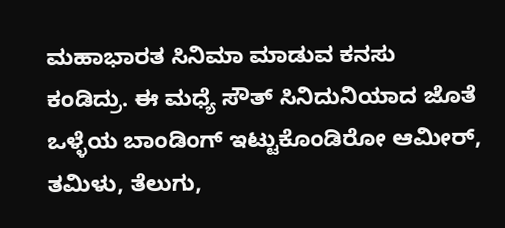ಮಹಾಭಾರತ ಸಿನಿಮಾ ಮಾಡುವ ಕನಸು ಕಂಡಿದ್ರು. ಈ ಮಧ್ಯೆ ಸೌತ್ ಸಿನಿದುನಿಯಾದ ಜೊತೆ ಒಳ್ಳೆಯ ಬಾಂಡಿಂಗ್ ಇಟ್ಟುಕೊಂಡಿರೋ ಆಮೀರ್, ತಮಿಳು, ತೆಲುಗು,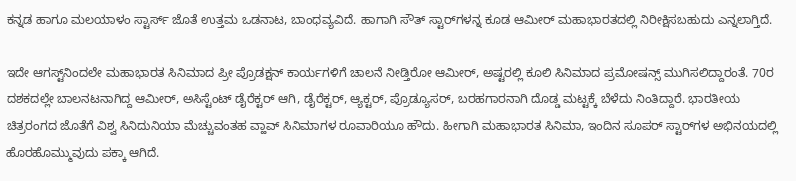ಕನ್ನಡ ಹಾಗೂ ಮಲಯಾಳಂ ಸ್ಟಾರ್ಸ್‌ ಜೊತೆ ಉತ್ತಮ ಒಡನಾಟ, ಬಾಂಧವ್ಯವಿದೆ. ಹಾಗಾಗಿ ಸೌತ್ ಸ್ಟಾರ್‌ಗಳನ್ನ ಕೂಡ ಆಮೀರ್ ಮಹಾಭಾರತದಲ್ಲಿ ನಿರೀಕ್ಷಿಸಬಹುದು ಎನ್ನಲಾಗ್ತಿದೆ.

ಇದೇ ಆಗಸ್ಟ್‌ನಿಂದಲೇ ಮಹಾಭಾರತ ಸಿನಿಮಾದ ಪ್ರೀ ಪ್ರೊಡಕ್ಷನ್ ಕಾರ್ಯಗಳಿಗೆ ಚಾಲನೆ ನೀಡ್ತಿರೋ ಆಮೀರ್, ಅಷ್ಟರಲ್ಲಿ ಕೂಲಿ ಸಿನಿಮಾದ ಪ್ರಮೋಷನ್ಸ್‌ ಮುಗಿಸಲಿದ್ದಾರಂತೆ. 70ರ ದಶಕದಲ್ಲೇ ಬಾಲನಟನಾಗಿದ್ದ ಆಮೀರ್, ಅಸಿಸ್ಟೆಂಟ್ ಡೈರೆಕ್ಟರ್ ಆಗಿ, ಡೈರೆಕ್ಟರ್, ಆ್ಯಕ್ಟರ್, ಪ್ರೊಡ್ಯೂಸರ್, ಬರಹಗಾರನಾಗಿ ದೊಡ್ಡ ಮಟ್ಟಕ್ಕೆ ಬೆಳೆದು ನಿಂತಿದ್ದಾರೆ. ಭಾರತೀಯ ಚಿತ್ರರಂಗದ ಜೊತೆಗೆ ವಿಶ್ವ ಸಿನಿದುನಿಯಾ ಮೆಚ್ಚುವಂತಹ ವ್ಹಾವ್ ಸಿನಿಮಾಗಳ ರೂವಾರಿಯೂ ಹೌದು. ಹೀಗಾಗಿ ಮಹಾಭಾರತ ಸಿನಿಮಾ, ಇಂದಿನ ಸೂಪರ್ ಸ್ಟಾರ್‌‌ಗಳ ಅಭಿನಯದಲ್ಲಿ ಹೊರಹೊಮ್ಮುವುದು ಪಕ್ಕಾ ಆಗಿದೆ.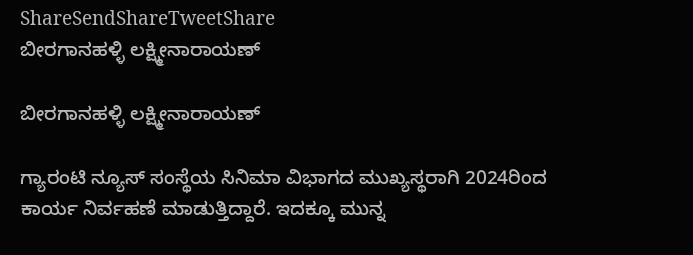ShareSendShareTweetShare
ಬೀರಗಾನಹಳ್ಳಿ ಲಕ್ಷ್ಮೀನಾರಾಯಣ್

ಬೀರಗಾನಹಳ್ಳಿ ಲಕ್ಷ್ಮೀನಾರಾಯಣ್

ಗ್ಯಾರಂಟಿ ನ್ಯೂಸ್ ಸಂಸ್ಥೆಯ ಸಿನಿಮಾ ವಿಭಾಗದ ಮುಖ್ಯಸ್ಥರಾಗಿ 2024ರಿಂದ ಕಾರ್ಯ ನಿರ್ವಹಣೆ ಮಾಡುತ್ತಿದ್ದಾರೆ. ಇದಕ್ಕೂ ಮುನ್ನ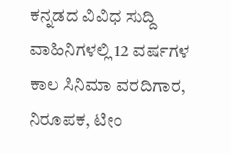ಕನ್ನಡದ ವಿವಿಧ ಸುದ್ದಿ ವಾಹಿನಿಗಳಲ್ಲಿ 12 ವರ್ಷಗಳ ಕಾಲ ಸಿನಿಮಾ ವರದಿಗಾರ, ನಿರೂಪಕ, ಟೀಂ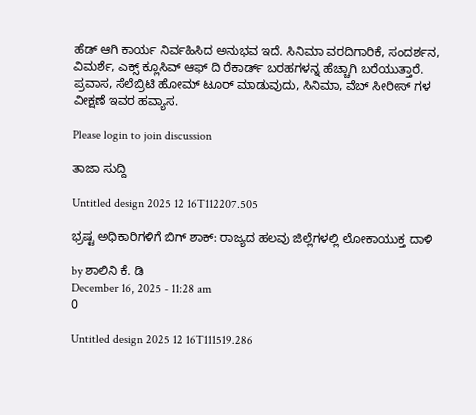ಹೆಡ್ ಆಗಿ ಕಾರ್ಯ ನಿರ್ವಹಿಸಿದ ಅನುಭವ ಇದೆ. ಸಿನಿಮಾ ವರದಿಗಾರಿಕೆ, ಸಂದರ್ಶನ, ವಿಮರ್ಶೆ, ಎಕ್ಸ್ ಕ್ಲೂಸಿವ್ ಆಫ್ ದಿ ರೆಕಾರ್ಡ್ ಬರಹಗಳನ್ನ ಹೆಚ್ಚಾಗಿ ಬರೆಯುತ್ತಾರೆ. ಪ್ರವಾಸ, ಸೆಲೆಬ್ರಿಟಿ ಹೋಮ್ ಟೂರ್ ಮಾಡುವುದು, ಸಿನಿಮಾ, ವೆಬ್ ಸೀರೀಸ್ ಗಳ ವೀಕ್ಷಣೆ ಇವರ ಹವ್ಯಾಸ.

Please login to join discussion

ತಾಜಾ ಸುದ್ದಿ

Untitled design 2025 12 16T112207.505

ಭ್ರಷ್ಟ ಅಧಿಕಾರಿಗಳಿಗೆ ಬಿಗ್‌ ಶಾಕ್‌‌: ರಾಜ್ಯದ ಹಲವು ಜಿಲ್ಲೆಗಳಲ್ಲಿ ಲೋಕಾಯುಕ್ತ ದಾಳಿ

by ಶಾಲಿನಿ ಕೆ. ಡಿ
December 16, 2025 - 11:28 am
0

Untitled design 2025 12 16T111519.286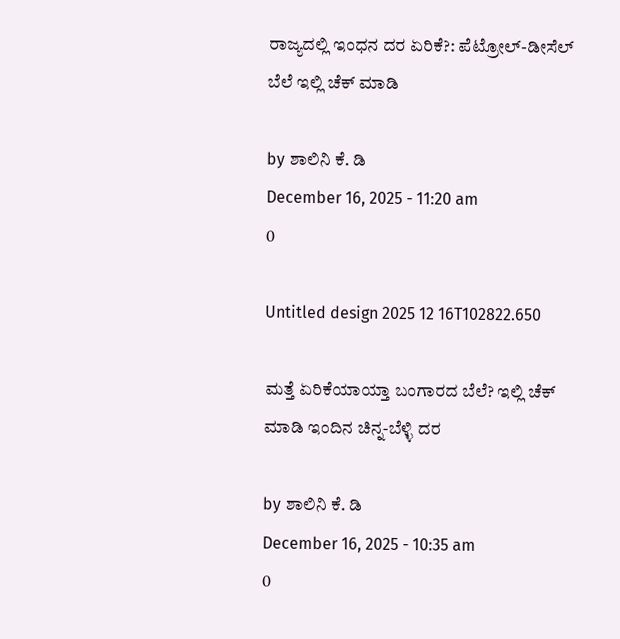ರಾಜ್ಯದಲ್ಲಿ ಇಂಧನ ದರ ಏರಿಕೆ?: ಪೆಟ್ರೋಲ್-ಡೀಸೆಲ್ ಬೆಲೆ ಇಲ್ಲಿ ಚೆಕ್ ಮಾಡಿ

by ಶಾಲಿನಿ ಕೆ. ಡಿ
December 16, 2025 - 11:20 am
0

Untitled design 2025 12 16T102822.650

ಮತ್ತೆ ಏರಿಕೆಯಾಯ್ತಾ ಬಂಗಾರದ ಬೆಲೆ? ಇಲ್ಲಿ ಚೆಕ್‌ ಮಾಡಿ ಇಂದಿನ ಚಿನ್ನ-ಬೆಳ್ಳಿ ದರ

by ಶಾಲಿನಿ ಕೆ. ಡಿ
December 16, 2025 - 10:35 am
0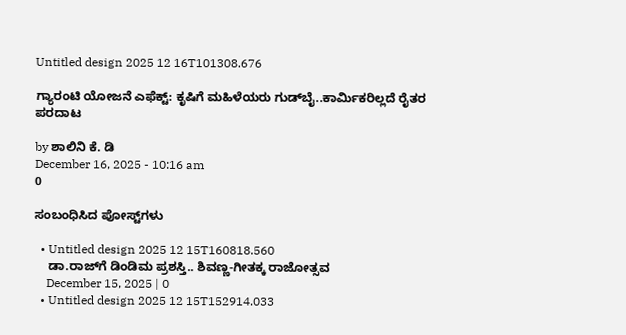Untitled design 2025 12 16T101308.676

ಗ್ಯಾರಂಟಿ ಯೋಜನೆ ಎಫೆಕ್ಟ್: ಕೃಷಿಗೆ ಮಹಿಳೆಯರು ಗುಡ್‌ಬೈ..ಕಾರ್ಮಿಕರಿಲ್ಲದೆ ರೈತರ ಪರದಾಟ

by ಶಾಲಿನಿ ಕೆ. ಡಿ
December 16, 2025 - 10:16 am
0

ಸಂಬಂಧಿಸಿದ ಪೋಸ್ಟ್‌ಗಳು

  • Untitled design 2025 12 15T160818.560
    ಡಾ.ರಾಜ್‌ಗೆ ಡಿಂಡಿಮ ಪ್ರಶಸ್ತಿ.. ಶಿವಣ್ಣ-ಗೀತಕ್ಕ ರಾಜೋತ್ಸವ
    December 15, 2025 | 0
  • Untitled design 2025 12 15T152914.033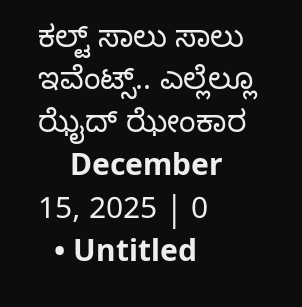ಕಲ್ಟ್ ಸಾಲು ಸಾಲು ಇವೆಂಟ್ಸ್.. ಎಲ್ಲೆಲ್ಲೂ ಝೈದ್‌ ಝೇಂಕಾರ
    December 15, 2025 | 0
  • Untitled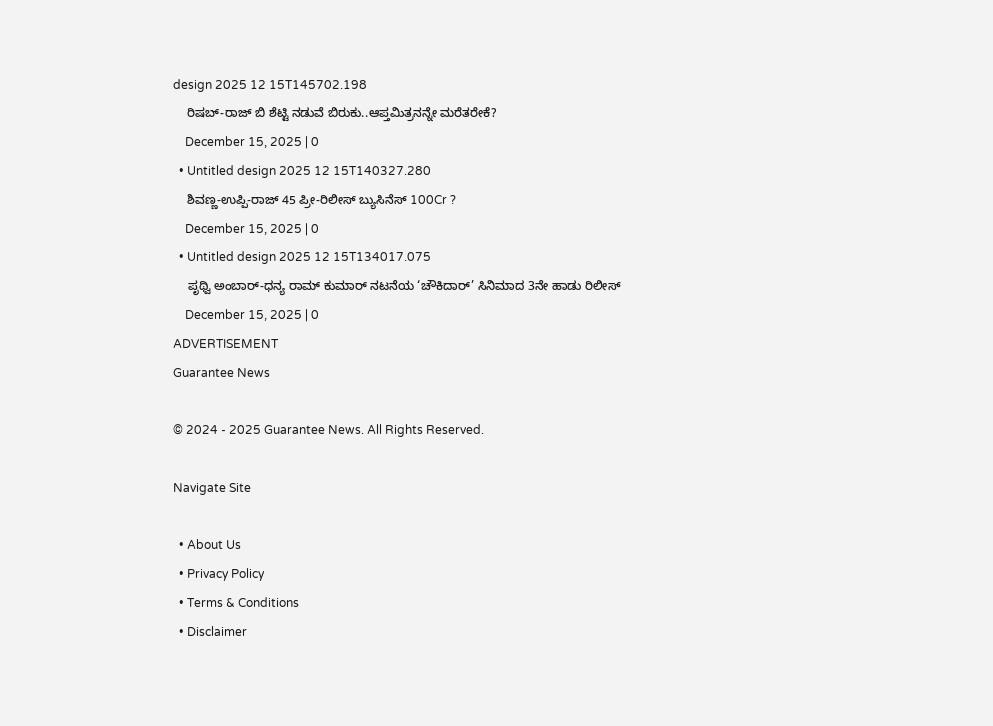design 2025 12 15T145702.198
    ರಿಷಬ್-ರಾಜ್ ಬಿ ಶೆಟ್ಟಿ ನಡುವೆ ಬಿರುಕು..ಆಪ್ತಮಿತ್ರನನ್ನೇ ಮರೆತರೇಕೆ?
    December 15, 2025 | 0
  • Untitled design 2025 12 15T140327.280
    ಶಿವಣ್ಣ-ಉಪ್ಪಿ-ರಾಜ್ 45 ಪ್ರೀ-ರಿಲೀಸ್ ಬ್ಯುಸಿನೆಸ್ 100Cr ?
    December 15, 2025 | 0
  • Untitled design 2025 12 15T134017.075
    ಪೃಥ್ವಿ ಅಂಬಾರ್-ಧನ್ಯ ರಾಮ್ ಕುಮಾರ್ ನಟನೆಯ ‘ಚೌಕಿದಾರ್’ ಸಿನಿಮಾದ 3ನೇ ಹಾಡು ರಿಲೀಸ್
    December 15, 2025 | 0
ADVERTISEMENT
Guarantee News

© 2024 - 2025 Guarantee News. All Rights Reserved.

Navigate Site

  • About Us
  • Privacy Policy
  • Terms & Conditions
  • Disclaimer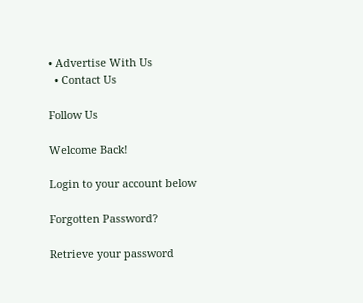• Advertise With Us
  • Contact Us

Follow Us

Welcome Back!

Login to your account below

Forgotten Password?

Retrieve your password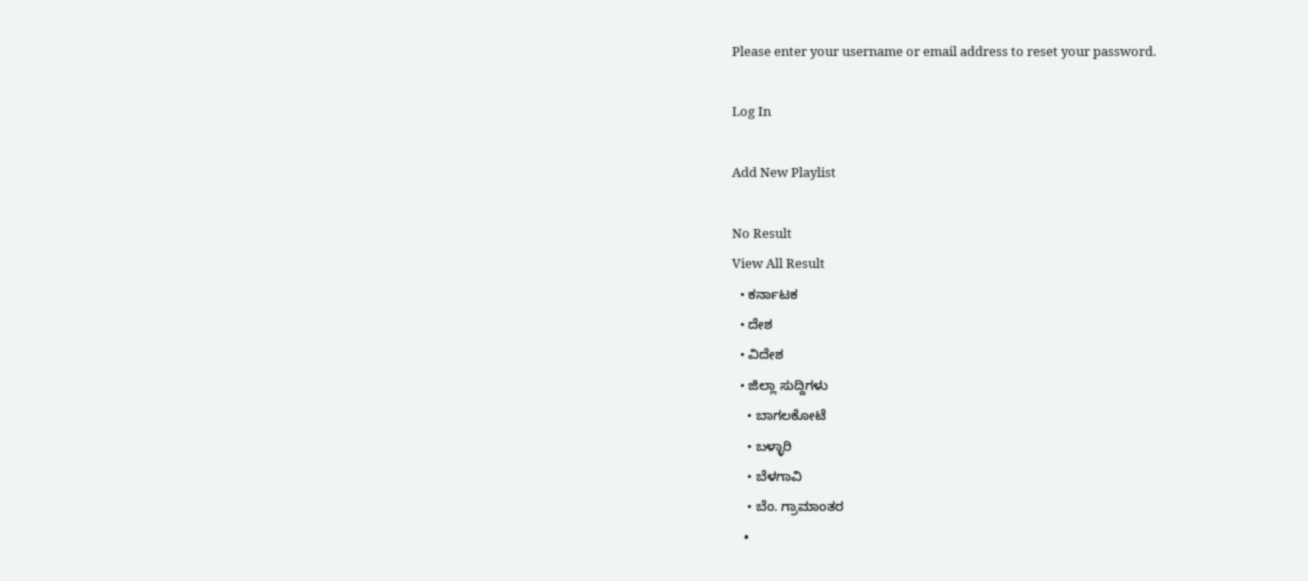Please enter your username or email address to reset your password.

Log In

Add New Playlist

No Result
View All Result
  • ಕರ್ನಾಟಕ
  • ದೇಶ
  • ವಿದೇಶ
  • ಜಿಲ್ಲಾ ಸುದ್ದಿಗಳು
    • ಬಾಗಲಕೋಟೆ
    • ಬಳ್ಳಾರಿ
    • ಬೆಳಗಾವಿ
    • ಬೆಂ. ಗ್ರಾಮಾಂತರ
    •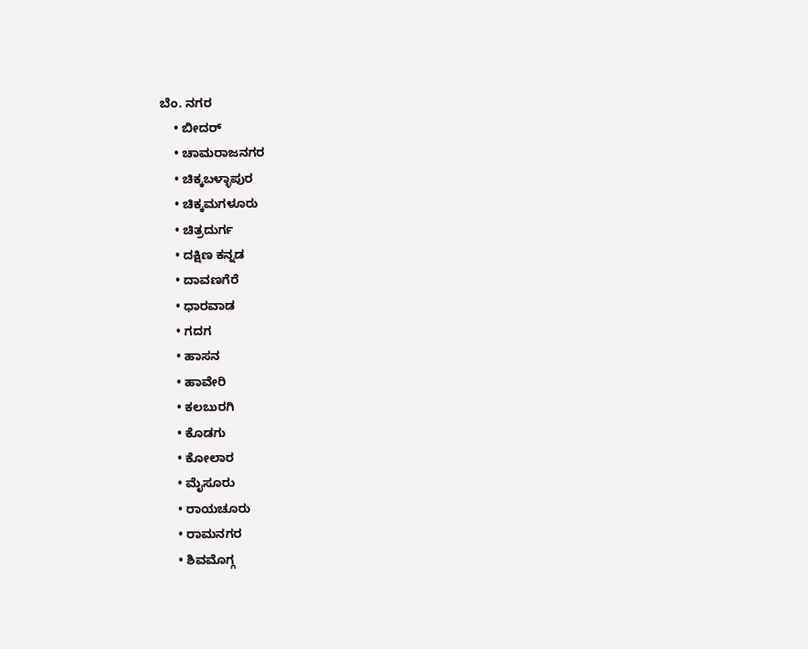ಬೆಂ. ನಗರ
    • ಬೀದರ್
    • ಚಾಮರಾಜನಗರ
    • ಚಿಕ್ಕಬಳ್ಳಾಪುರ
    • ಚಿಕ್ಕಮಗಳೂರು
    • ಚಿತ್ರದುರ್ಗ
    • ದಕ್ಷಿಣ ಕನ್ನಡ
    • ದಾವಣಗೆರೆ
    • ಧಾರವಾಡ
    • ಗದಗ
    • ಹಾಸನ
    • ಹಾವೇರಿ
    • ಕಲಬುರಗಿ
    • ಕೊಡಗು
    • ಕೋಲಾರ
    • ಮೈಸೂರು
    • ರಾಯಚೂರು
    • ರಾಮನಗರ
    • ಶಿವಮೊಗ್ಗ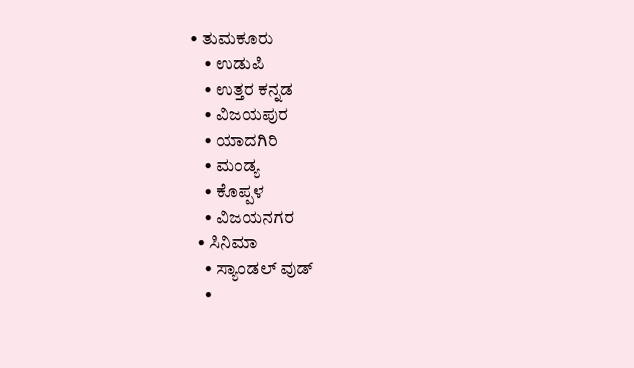• ತುಮಕೂರು
    • ಉಡುಪಿ
    • ಉತ್ತರ ಕನ್ನಡ
    • ವಿಜಯಪುರ
    • ಯಾದಗಿರಿ
    • ಮಂಡ್ಯ
    • ಕೊಪ್ಪಳ
    • ವಿಜಯನಗರ
  • ಸಿನಿಮಾ
    • ಸ್ಯಾಂಡಲ್ ವುಡ್
    •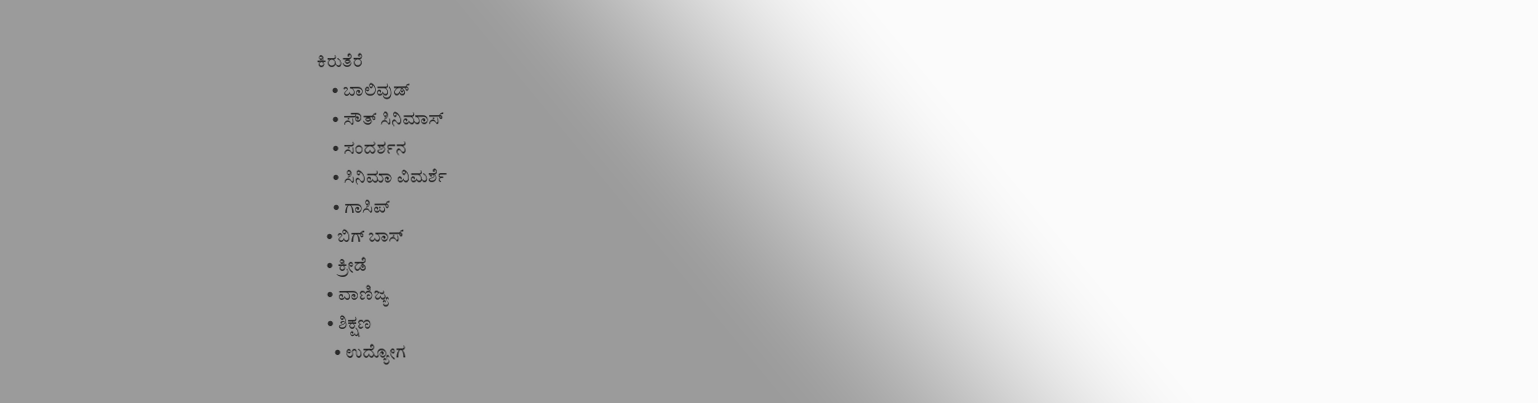ಕಿರುತೆರೆ
    • ಬಾಲಿವುಡ್
    • ಸೌತ್ ಸಿನಿಮಾಸ್
    • ಸಂದರ್ಶನ
    • ಸಿನಿಮಾ ವಿಮರ್ಶೆ
    • ಗಾಸಿಪ್
  • ಬಿಗ್ ಬಾಸ್
  • ಕ್ರೀಡೆ
  • ವಾಣಿಜ್ಯ
  • ಶಿಕ್ಷಣ
    • ಉದ್ಯೋಗ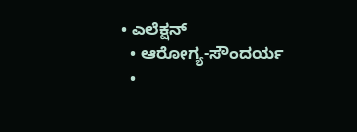• ಎಲೆಕ್ಷನ್
  • ಆರೋಗ್ಯ-ಸೌಂದರ್ಯ
  •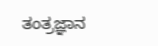ತಂತ್ರಜ್ಞಾನ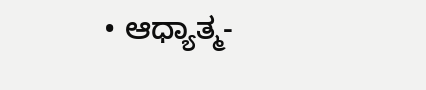• ಆಧ್ಯಾತ್ಮ-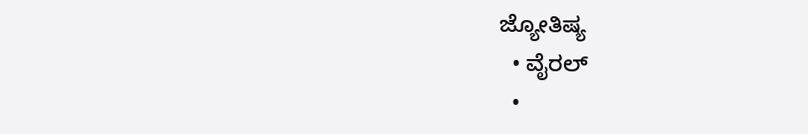ಜ್ಯೋತಿಷ್ಯ
  • ವೈರಲ್
  •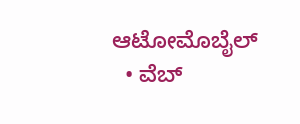ಆಟೋಮೊಬೈಲ್
  • ವೆಬ್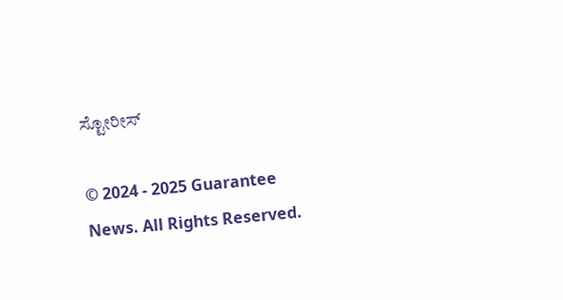ಸ್ಟೋರೀಸ್

© 2024 - 2025 Guarantee News. All Rights Reserved.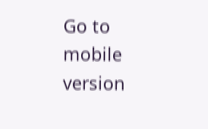Go to mobile version